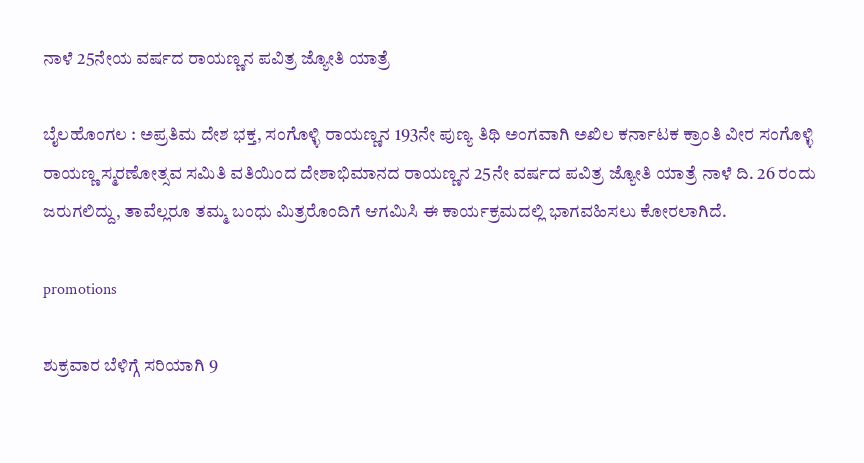ನಾಳೆ 25ನೇಯ ವರ್ಷದ ರಾಯಣ್ಣನ ಪವಿತ್ರ ಜ್ಯೋತಿ ಯಾತ್ರೆ

ಬೈಲಹೊಂಗಲ : ಅಪ್ರತಿಮ ದೇಶ ಭಕ್ತ, ಸಂಗೊಳ್ಳಿ ರಾಯಣ್ಣನ 193ನೇ ಪುಣ್ಯ ತಿಥಿ ಅಂಗವಾಗಿ ಅಖಿಲ ಕರ್ನಾಟಕ ಕ್ರಾಂತಿ ವೀರ ಸಂಗೊಳ್ಳಿ ರಾಯಣ್ಣ ಸ್ಮರಣೋತ್ಸವ ಸಮಿತಿ ವತಿಯಿಂದ ದೇಶಾಭಿಮಾನದ ರಾಯಣ್ಣನ 25ನೇ ವರ್ಷದ ಪವಿತ್ರ ಜ್ಯೋತಿ ಯಾತ್ರೆ ನಾಳೆ ದಿ. 26 ರಂದು ಜರುಗಲಿದ್ದು, ತಾವೆಲ್ಲರೂ ತಮ್ಮ ಬಂಧು ಮಿತ್ರರೊಂದಿಗೆ ಆಗಮಿಸಿ ಈ ಕಾರ್ಯಕ್ರಮದಲ್ಲಿ ಭಾಗವಹಿಸಲು ಕೋರಲಾಗಿದೆ.

promotions

ಶುಕ್ರವಾರ ಬೆಳಿಗ್ಗೆ ಸರಿಯಾಗಿ 9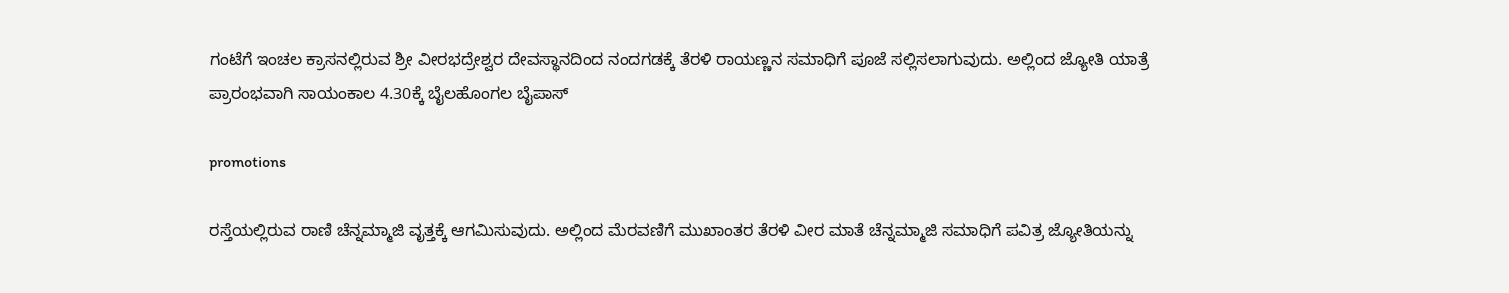ಗಂಟೆಗೆ ಇಂಚಲ ಕ್ರಾಸನಲ್ಲಿರುವ ಶ್ರೀ ವೀರಭದ್ರೇಶ್ವರ ದೇವಸ್ಥಾನದಿಂದ ನಂದಗಡಕ್ಕೆ ತೆರಳಿ ರಾಯಣ್ಣನ ಸಮಾಧಿಗೆ ಪೂಜೆ ಸಲ್ಲಿಸಲಾಗುವುದು. ಅಲ್ಲಿಂದ ಜ್ಯೋತಿ ಯಾತ್ರೆ ಪ್ರಾರಂಭವಾಗಿ ಸಾಯಂಕಾಲ 4.30ಕ್ಕೆ ಬೈಲಹೊಂಗಲ ಬೈಪಾಸ್

promotions

ರಸ್ತೆಯಲ್ಲಿರುವ ರಾಣಿ ಚೆನ್ನಮ್ಮಾಜಿ ವೃತ್ತಕ್ಕೆ ಆಗಮಿಸುವುದು. ಅಲ್ಲಿಂದ ಮೆರವಣಿಗೆ ಮುಖಾಂತರ ತೆರಳಿ ವೀರ ಮಾತೆ ಚೆನ್ನಮ್ಮಾಜಿ ಸಮಾಧಿಗೆ ಪವಿತ್ರ ಜ್ಯೋತಿಯನ್ನು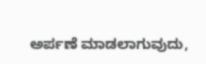ಅರ್ಪಣೆ ಮಾಡಲಾಗುವುದು,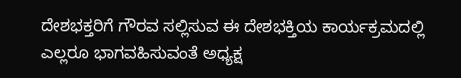ದೇಶಭಕ್ತರಿಗೆ ಗೌರವ ಸಲ್ಲಿಸುವ ಈ ದೇಶಭಕ್ತಿಯ ಕಾರ್ಯಕ್ರಮದಲ್ಲಿ ಎಲ್ಲರೂ ಭಾಗವಹಿಸುವಂತೆ ಅಧ್ಯಕ್ಷ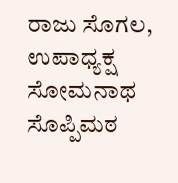ರಾಜು ಸೊಗಲ, ಉಪಾಧ್ಯಕ್ಷ ಸೋಮನಾಥ ಸೊಪ್ಪಿಮಠ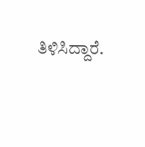ತಿಳಿಸಿದ್ದಾರೆ.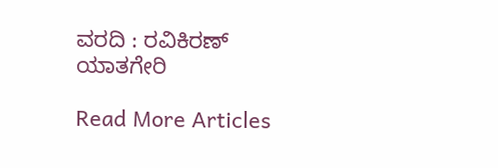ವರದಿ : ರವಿಕಿರಣ್  ಯಾತಗೇರಿ

Read More Articles